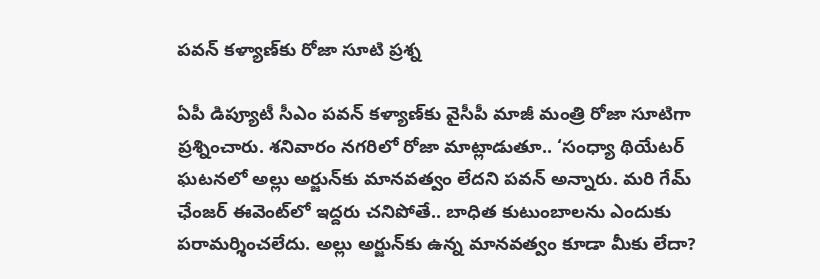పవన్‌ కళ్యాణ్‌కు రోజా సూటి ప్రశ్న

ఏపీ డిప్యూటీ సీఎం పవన్ కళ్యాణ్‌కు వైసీపీ మాజీ మంత్రి రోజా సూటిగా ప్రశ్నించారు. శనివారం నగరిలో రోజా మాట్లాడుతూ.. ‘సంధ్యా థియేటర్ ఘటనలో అల్లు అర్జున్‌కు మానవత్వం లేదని పవన్ అన్నారు. మరి గేమ్ ఛేంజర్ ఈవెంట్‌లో ఇద్దరు చనిపోతే.. బాధిత కుటుంబాలను ఎందుకు పరామర్శించలేదు. అల్లు అర్జున్‌కు ఉన్న మానవత్వం కూడా మీకు లేదా?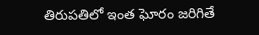తిరుపతిలో ఇంత ఘోరం జరిగితే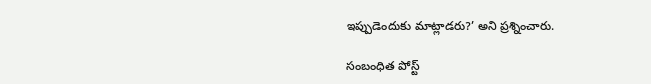ఇప్పుడెందుకు మాట్లాడరు?’ అని ప్రశ్నించారు.

సంబంధిత పోస్ట్